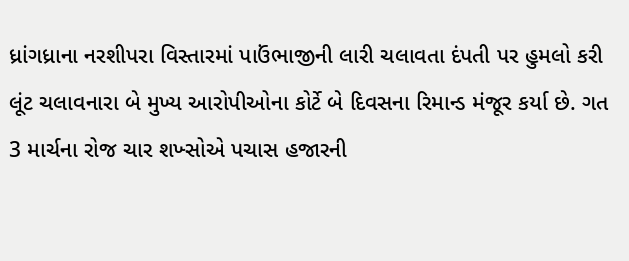ધ્રાંગધ્રાના નરશીપરા વિસ્તારમાં પાઉંભાજીની લારી ચલાવતા દંપતી પર હુમલો કરી લૂંટ ચલાવનારા બે મુખ્ય આરોપીઓના કોર્ટે બે દિવસના રિમાન્ડ મંજૂર કર્યા છે. ગત 3 માર્ચના રોજ ચાર શખ્સોએ પચાસ હજારની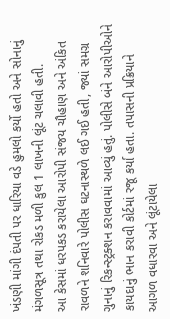ખંડણી માંગી દંપતી પર ધારિયા વડે હુમલો કર્યો હતો અને સોનાનું મંગળસૂત્ર તથા રોકડ મળી કુલ 1 લાખની લૂંટ ચલાવી હતી.
આ કેસમાં ધરપકડ કરાયેલા આરોપી સંજય ચૌહાણ અને અંકિત રાવળને શનિવારે પોલીસ ઘટનાસ્થળે લઈ ગઈ હતી, જ્યાં સમગ્ર ગુનાનું રિકન્સ્ટ્રક્શન કરાવવામાં આવ્યું હતું. પોલીસે બંને આરોપીઓને કાયદાનું ભાન કરાવી કોર્ટમાં રજૂ કર્યા હતા. તપાસની પ્રક્રિયાને આગળ વધારવા અને લૂંટાયેલા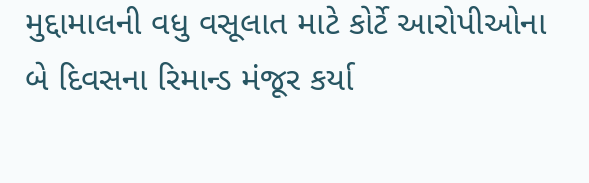મુદ્દામાલની વધુ વસૂલાત માટે કોર્ટે આરોપીઓના બે દિવસના રિમાન્ડ મંજૂર કર્યા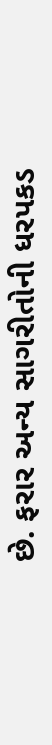છે. ફરાર અન્ય સાગરીતોની ધરપકડ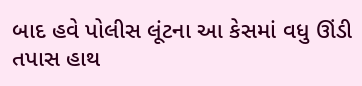બાદ હવે પોલીસ લૂંટના આ કેસમાં વધુ ઊંડી તપાસ હાથ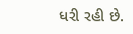ધરી રહી છે.